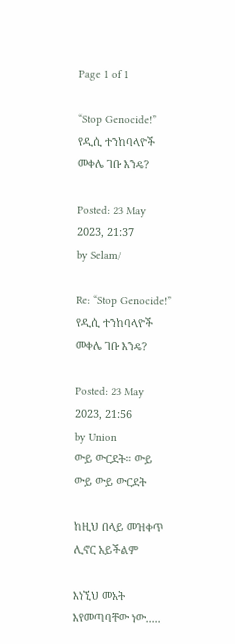Page 1 of 1

“Stop Genocide!” የዲሲ ተንከባላዮች መቀሌ ገቡ እንዴ?

Posted: 23 May 2023, 21:37
by Selam/

Re: “Stop Genocide!” የዲሲ ተንከባላዮች መቀሌ ገቡ እንዴ?

Posted: 23 May 2023, 21:56
by Union
ውይ ውርደት። ውይ ውይ ውይ ውርደት

ከዚህ በላይ መዝቀጥ ሊኖር አይችልም

እነኚህ መአት እየመጣባቸው ነው.....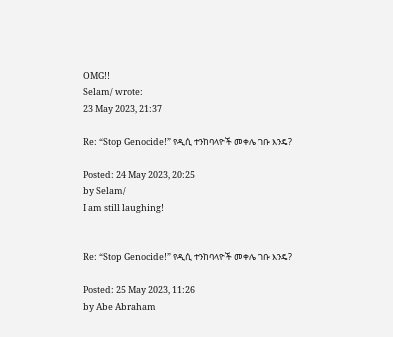OMG!!
Selam/ wrote:
23 May 2023, 21:37

Re: “Stop Genocide!” የዲሲ ተንከባላዮች መቀሌ ገቡ እንዴ?

Posted: 24 May 2023, 20:25
by Selam/
I am still laughing!


Re: “Stop Genocide!” የዲሲ ተንከባላዮች መቀሌ ገቡ እንዴ?

Posted: 25 May 2023, 11:26
by Abe Abraham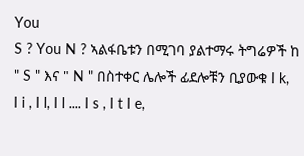You
S ? You N ? ኣልፋቤቱን በሚገባ ያልተማሩ ትግሬዎች ከ " S " እና " N " በስተቀር ሌሎች ፊደሎቹን ቢያውቁ I k, I i , I l, I l .... I s , I t I e,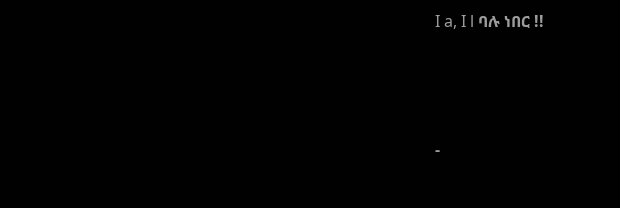I a, I l ባሉ ነበር !!




-